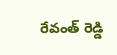రేవంత్ రెడ్డి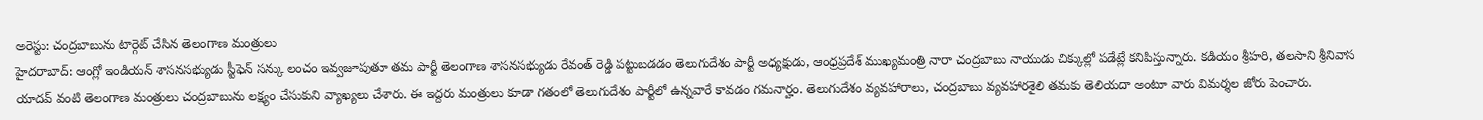అరెస్టు: చంద్రబాబును టార్గెట్ చేసిన తెలంగాణ మంత్రులు
హైదరాబాద్: ఆంగ్లో ఇండియన్ శాసనసభ్యుడు స్టీఫెన్ సన్కు లంచం ఇవ్వజూపుతూ తమ పార్టీ తెలంగాణ శాసనసభ్యుడు రేవంత్ రెడ్డి పట్టుబడడం తెలుగుదేశం పార్టీ అధ్యక్షుడు, ఆంధ్రప్రదేశ్ ముఖ్యమంత్రి నారా చంద్రబాబు నాయుడు చిక్కుల్లో పడేట్లే కనిపిస్తున్నారు. కడియం శ్రీహరి, తలసాని శ్రీనివాస యాదవ్ వంటి తెలంగాణ మంత్రులు చంద్రబాబును లక్ష్యం చేసుకుని వ్యాఖ్యలు చేశారు. ఈ ఇద్దరు మంత్రులు కూడా గతంలో తెలుగుదేశం పార్టీలో ఉన్నవారే కావడం గమనార్హం. తెలుగుదేశం వ్యవహారాలు, చంద్రబాబు వ్యవహారశైలి తమకు తెలియదా అంటూ వారు విమర్శల జోరు పెంచారు.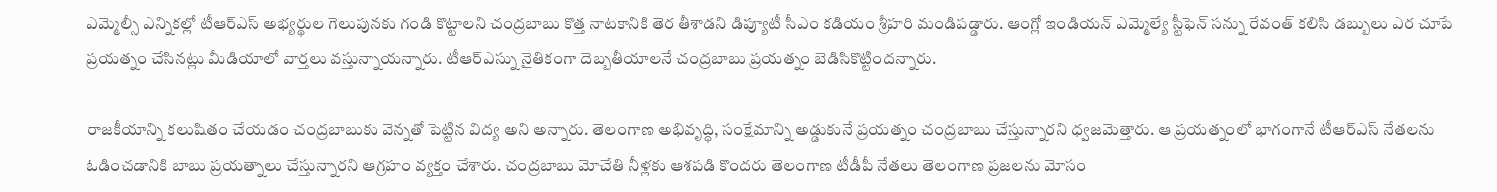ఎమ్మెల్సీ ఎన్నికల్లో టీఆర్ఎస్ అభ్యర్థుల గెలుపునకు గండి కొట్టాలని చంద్రబాబు కొత్త నాటకానికి తెర తీశాడని డిప్యూటీ సీఎం కడియం శ్రీహరి మండిపడ్డారు. ఆంగ్లో ఇండియన్ ఎమ్మెల్యే స్టీఫెన్ సన్ను రేవంత్ కలిసి డబ్బులు ఎర చూపే ప్రయత్నం చేసినట్లు మీడియాలో వార్తలు వస్తున్నాయన్నారు. టీఆర్ఎస్ను నైతికంగా దెబ్బతీయాలనే చంద్రబాబు ప్రయత్నం బెడిసికొట్టిందన్నారు.

రాజకీయాన్ని కలుషితం చేయడం చంద్రబాబుకు వెన్నతో పెట్టిన విద్య అని అన్నారు. తెలంగాణ అభివృద్ధి, సంక్షేమాన్ని అడ్డుకునే ప్రయత్నం చంద్రబాబు చేస్తున్నారని ధ్వజమెత్తారు. ఆ ప్రయత్నంలో భాగంగానే టీఆర్ఎస్ నేతలను ఓడించడానికి బాబు ప్రయత్నాలు చేస్తున్నారని ఆగ్రహం వ్యక్తం చేశారు. చంద్రబాబు మోచేతి నీళ్లకు ఆశపడి కొందరు తెలంగాణ టీడీపీ నేతలు తెలంగాణ ప్రజలను మోసం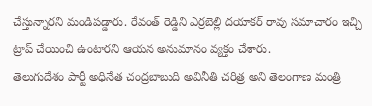చేస్తున్నారని మండిపడ్డారు. రేవంత్ రెడ్డిని ఎర్రబెల్లి దయాకర్ రావు సమాచారం ఇచ్చి ట్రాప్ చేయించి ఉంటారని ఆయన అనుమానం వ్యక్తం చేశారు.
తెలుగుదేశం పార్టీ అధినేత చంద్రబాబుది అవినీతి చరిత్ర అని తెలంగాణ మంత్రి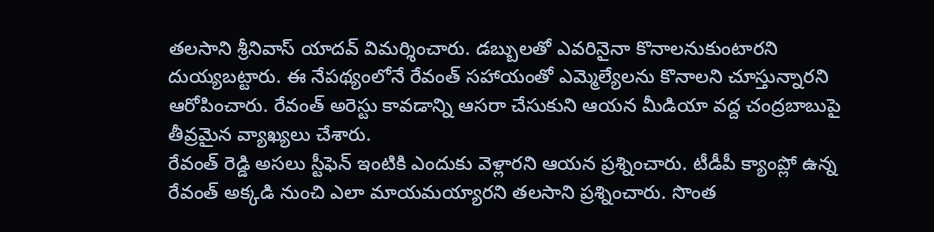తలసాని శ్రీనివాస్ యాదవ్ విమర్శించారు. డబ్బులతో ఎవరినైనా కొనాలనుకుంటారని దుయ్యబట్టారు. ఈ నేపథ్యంలోనే రేవంత్ సహాయంతో ఎమ్మెల్యేలను కొనాలని చూస్తున్నారని ఆరోపించారు. రేవంత్ అరెస్టు కావడాన్ని ఆసరా చేసుకుని ఆయన మీడియా వద్ద చంద్రబాబుపై తీవ్రమైన వ్యాఖ్యలు చేశారు.
రేవంత్ రెడ్డి అసలు స్టీఫెన్ ఇంటికి ఎందుకు వెళ్లారని ఆయన ప్రశ్నించారు. టీడీపీ క్యాంప్లో ఉన్న రేవంత్ అక్కడి నుంచి ఎలా మాయమయ్యారని తలసాని ప్రశ్నించారు. సొంత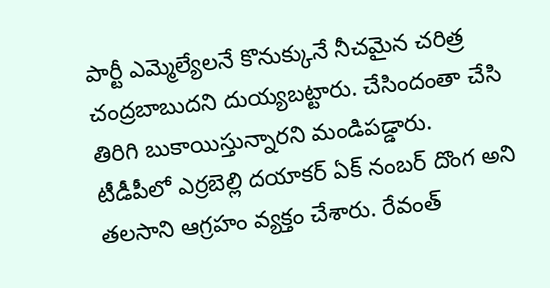పార్టీ ఎమ్మెల్యేలనే కొనుక్కునే నీచమైన చరిత్ర చంద్రబాబుదని దుయ్యబట్టారు. చేసిందంతా చేసి తిరిగి బుకాయిస్తున్నారని మండిపడ్డారు.
టీడీపీలో ఎర్రబెల్లి దయాకర్ ఏక్ నంబర్ దొంగ అని తలసాని ఆగ్రహం వ్యక్తం చేశారు. రేవంత్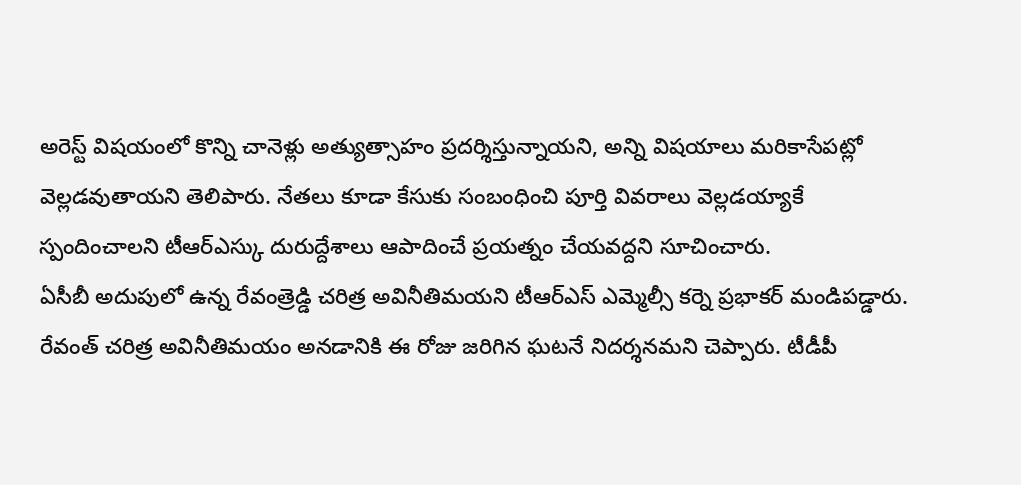అరెస్ట్ విషయంలో కొన్ని చానెళ్లు అత్యుత్సాహం ప్రదర్శిస్తున్నాయని, అన్ని విషయాలు మరికాసేపట్లో వెల్లడవుతాయని తెలిపారు. నేతలు కూడా కేసుకు సంబంధించి పూర్తి వివరాలు వెల్లడయ్యాకే స్పందించాలని టీఆర్ఎస్కు దురుద్దేశాలు ఆపాదించే ప్రయత్నం చేయవద్దని సూచించారు.
ఏసీబీ అదుపులో ఉన్న రేవంత్రెడ్డి చరిత్ర అవినీతిమయని టీఆర్ఎస్ ఎమ్మెల్సీ కర్నె ప్రభాకర్ మండిపడ్డారు. రేవంత్ చరిత్ర అవినీతిమయం అనడానికి ఈ రోజు జరిగిన ఘటనే నిదర్శనమని చెప్పారు. టీడీపీ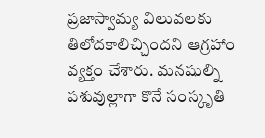ప్రజాస్వామ్య విలువలకు తిలోదకాలిచ్చిందని ఆగ్రహాం వ్యక్తం చేశారు. మనషుల్ని పశువుల్లాగా కొనే సంస్కృతి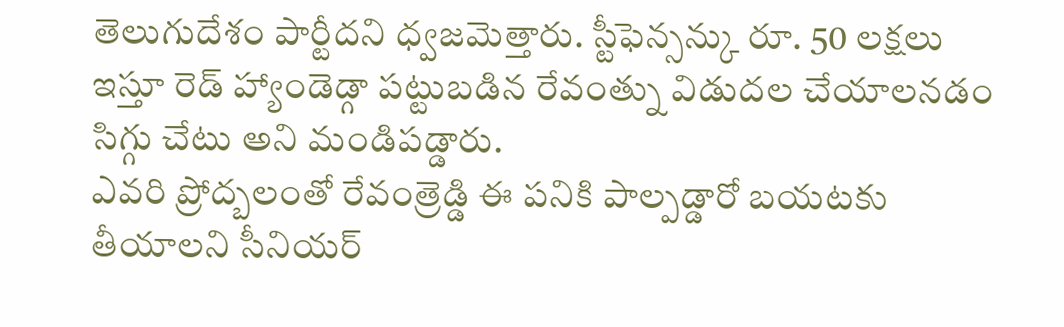తెలుగుదేశం పార్టీదని ధ్వజమెత్తారు. స్టీఫెన్సన్కు రూ. 50 లక్షలు ఇస్తూ రెడ్ హ్యాండెడ్గా పట్టుబడిన రేవంత్ను విడుదల చేయాలనడం సిగ్గు చేటు అని మండిపడ్డారు.
ఎవరి ప్రోద్బలంతో రేవంత్రెడ్డి ఈ పనికి పాల్పడ్డారో బయటకు తీయాలని సీనియర్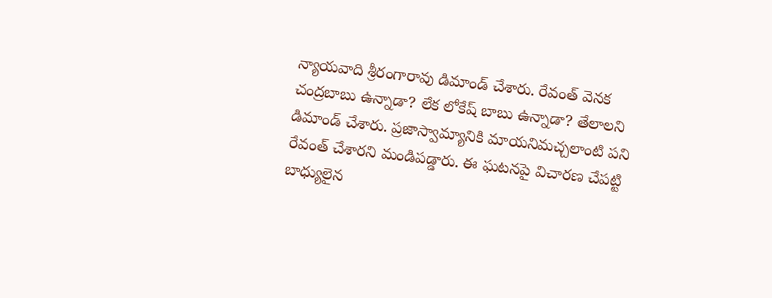న్యాయవాది శ్రీరంగారావు డిమాండ్ చేశారు. రేవంత్ వెనక చంద్రబాబు ఉన్నాడా? లేక లోకేష్ బాబు ఉన్నాడా? తేలాలని డిమాండ్ చేశారు. ప్రజాస్వామ్యానికి మాయనిమచ్చలాంటి పని రేవంత్ చేశారని మండిపడ్డారు. ఈ ఘటనపై విచారణ చేపట్టి బాధ్యులైన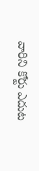వారిని కోర్టు ఎదుట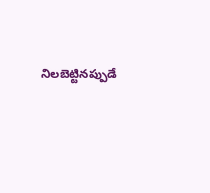నిలబెట్టినప్పుడే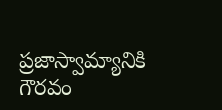ప్రజాస్వామ్యానికి గౌరవం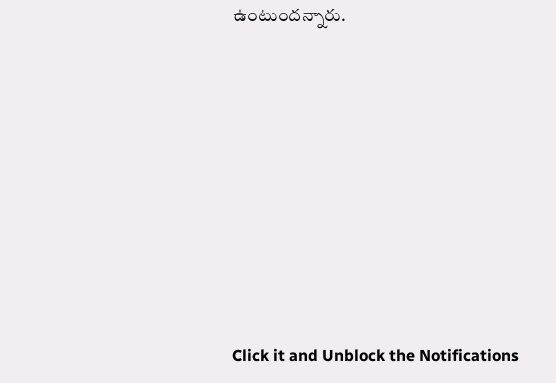ఉంటుందన్నారు.












Click it and Unblock the Notifications